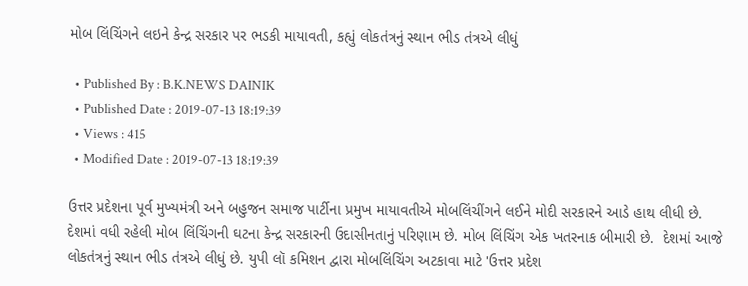મોબ લિંચિંગને લઇને કેન્દ્ર સરકાર પર ભડકી માયાવતી, કહ્યું લોકતંત્રનું સ્થાન ભીડ તંત્રએ લીધું

  • Published By : B.K.NEWS DAINIK
  • Published Date : 2019-07-13 18:19:39
  • Views : 415
  • Modified Date : 2019-07-13 18:19:39

ઉત્તર પ્રદેશના પૂર્વ મુખ્યમંત્રી અને બહુજન સમાજ પાર્ટીના પ્રમુખ માયાવતીએ મોબલિંચીંગને લઈને મોદી સરકારને આડે હાથ લીધી છે. દેશમાં વધી રહેલી મોબ લિંચિંગની ઘટના કેન્દ્ર સરકારની ઉદાસીનતાનું પરિણામ છે. મોબ લિંચિંગ એક ખતરનાક બીમારી છે.  દેશમાં આજે લોકતંત્રનું સ્થાન ભીડ તંત્રએ લીધું છે. યુપી લૉ કમિશન દ્વારા મોબલિંચિંગ અટકાવા માટે 'ઉત્તર પ્રદેશ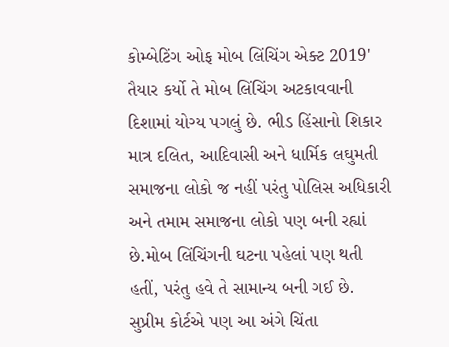કોમ્બેટિંગ ઓફ મોબ લિંચિંગ એક્ટ 2019' તૈયાર કર્યો તે મોબ લિંચિંગ અટકાવવાની દિશામાં યોગ્ય પગલું છે. ભીડ હિંસાનો શિકાર માત્ર દલિત, આદિવાસી અને ધાર્મિક લઘુમતી સમાજના લોકો જ નહીં પરંતુ પોલિસ અધિકારી અને તમામ સમાજના લોકો પણ બની રહ્યાં છે.મોબ લિંચિંગની ઘટના પહેલાં પણ થતી હતીં, પરંતુ હવે તે સામાન્ય બની ગઈ છે. સુપ્રીમ કોર્ટએ પણ આ અંગે ચિંતા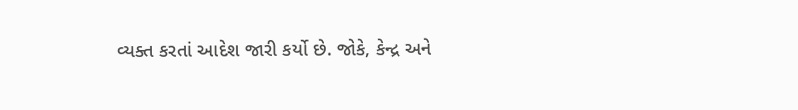વ્યક્ત કરતાં આદેશ જારી કર્યો છે. જોકે, કેન્દ્ર અને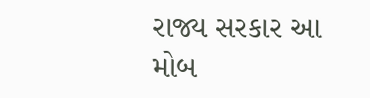રાજ્ય સરકાર આ મોબ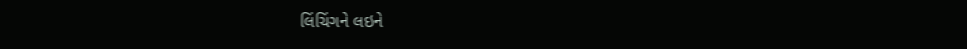લિંચિંગને લઇને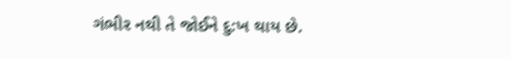ગંભીર નથી તે જોઈને દુ:ખ થાય છે.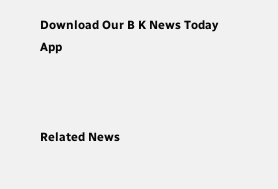Download Our B K News Today App



Related News